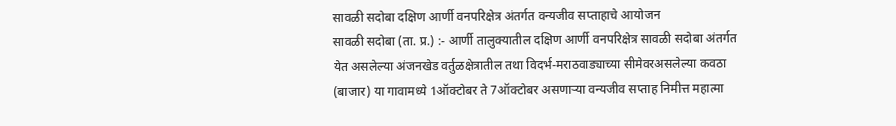सावळी सदोबा दक्षिण आर्णी वनपरिक्षेत्र अंतर्गत वन्यजीव सप्ताहाचे आयोजन
सावळी सदोबा (ता. प्र.) :- आर्णी तालुक्यातील दक्षिण आर्णी वनपरिक्षेत्र सावळी सदोबा अंतर्गत येत असलेल्या अंजनखेड वर्तुळक्षेत्रातील तथा विदर्भ-मराठवाड्याच्या सीमेवरअसलेल्या कवठा (बाजार) या गावामध्ये 1ऑक्टोबर ते 7ऑक्टोबर असणाऱ्या वन्यजीव सप्ताह निमीत्त महात्मा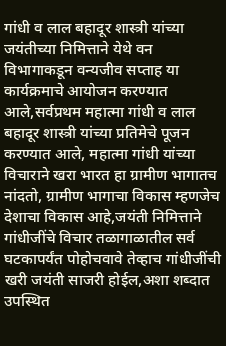गांधी व लाल बहादूर शास्त्री यांच्या जयंतीच्या निमित्ताने येथे वन विभागाकडून वन्यजीव सप्ताह या कार्यक्रमाचे आयोजन करण्यात आले,सर्वप्रथम महात्मा गांधी व लाल बहादूर शास्त्री यांच्या प्रतिमेचे पूजन करण्यात आले, महात्मा गांधी यांच्या विचाराने खरा भारत हा ग्रामीण भागातच नांदतो, ग्रामीण भागाचा विकास म्हणजेच देशाचा विकास आहे,जयंती निमित्ताने गांधीजींचे विचार तळागाळातील सर्व घटकापर्यंत पोहोचवावे तेव्हाच गांधीजींची खरी जयंती साजरी होईल,अशा शब्दात उपस्थित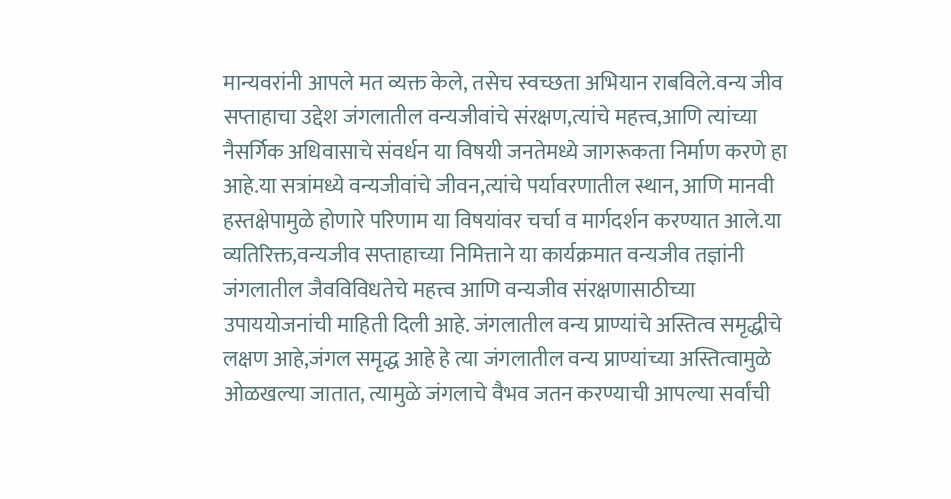मान्यवरांनी आपले मत व्यक्त केले, तसेच स्वच्छता अभियान राबविले.वन्य जीव सप्ताहाचा उद्देश जंगलातील वन्यजीवांचे संरक्षण,त्यांचे महत्त्व,आणि त्यांच्या नैसर्गिक अधिवासाचे संवर्धन या विषयी जनतेमध्ये जागरूकता निर्माण करणे हा आहे.या सत्रांमध्ये वन्यजीवांचे जीवन,त्यांचे पर्यावरणातील स्थान, आणि मानवी हस्तक्षेपामुळे होणारे परिणाम या विषयांवर चर्चा व मार्गदर्शन करण्यात आले.या व्यतिरिक्त,वन्यजीव सप्ताहाच्या निमित्ताने या कार्यक्रमात वन्यजीव तज्ञांनी जंगलातील जैवविविधतेचे महत्त्व आणि वन्यजीव संरक्षणासाठीच्या उपाययोजनांची माहिती दिली आहे. जंगलातील वन्य प्राण्यांचे अस्तित्व समृद्धीचे लक्षण आहे,जंगल समृद्ध आहे हे त्या जंगलातील वन्य प्राण्यांच्या अस्तित्वामुळे ओळखल्या जातात, त्यामुळे जंगलाचे वैभव जतन करण्याची आपल्या सर्वांची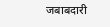जबाबदारी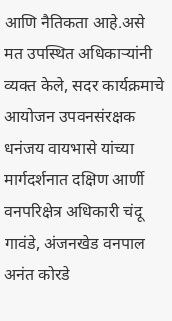आणि नैतिकता आहे.असे मत उपस्थित अधिकाऱ्यांनी व्यक्त केले, सदर कार्यक्रमाचे आयोजन उपवनसंरक्षक धनंजय वायभासे यांच्या मार्गदर्शनात दक्षिण आर्णी वनपरिक्षेत्र अधिकारी चंदू गावंडे, अंजनखेड वनपाल अनंत कोरडे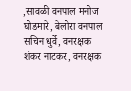,सावळी वनपाल मनोज घोडमारे, बेलोरा वनपाल सचिन धुर्वे, वनरक्षक शंकर नाटकर, वनरक्षक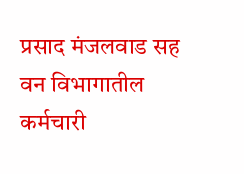प्रसाद मंजलवाड सह वन विभागातील कर्मचारी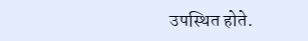उपस्थित होते.